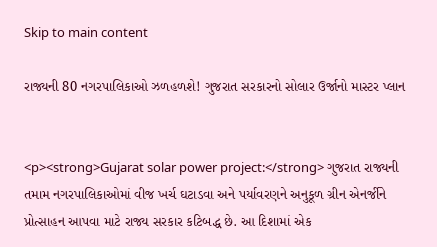Skip to main content

રાજ્યની 80 નગરપાલિકાઓ ઝળહળશે! ગુજરાત સરકારનો સોલાર ઉર્જાનો માસ્ટર પ્લાન


<p><strong>Gujarat solar power project:</strong> ગુજરાત રાજ્યની તમામ નગરપાલિકાઓમાં વીજ ખર્ચ ઘટાડવા અને પર્યાવરણને અનુકૂળ ગ્રીન એનર્જીને પ્રોત્સાહન આપવા માટે રાજ્ય સરકાર કટિબદ્ધ છે. આ દિશામાં એક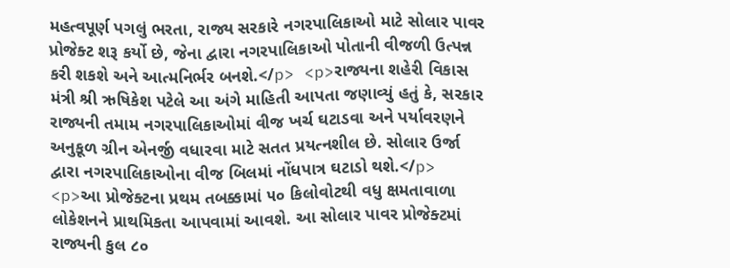મહત્વપૂર્ણ પગલું ભરતા, રાજ્ય સરકારે નગરપાલિકાઓ માટે સોલાર પાવર પ્રોજેક્ટ શરૂ કર્યો છે, જેના દ્વારા નગરપાલિકાઓ પોતાની વીજળી ઉત્પન્ન કરી શકશે અને આત્મનિર્ભર બનશે.</p> <p>રાજ્યના શહેરી વિકાસ મંત્રી શ્રી ઋષિકેશ પટેલે આ અંગે માહિતી આપતા જણાવ્યું હતું કે, સરકાર રાજ્યની તમામ નગરપાલિકાઓમાં વીજ ખર્ચ ઘટાડવા અને પર્યાવરણને અનુકૂળ ગ્રીન એનર્જી વધારવા માટે સતત પ્રયત્નશીલ છે. સોલાર ઉર્જા દ્વારા નગરપાલિકાઓના વીજ બિલમાં નોંધપાત્ર ઘટાડો થશે.</p> <p>આ પ્રોજેક્ટના પ્રથમ તબક્કામાં ૫૦ કિલોવોટથી વધુ ક્ષમતાવાળા લોકેશનને પ્રાથમિકતા આપવામાં આવશે. આ સોલાર પાવર પ્રોજેક્ટમાં રાજ્યની કુલ ૮૦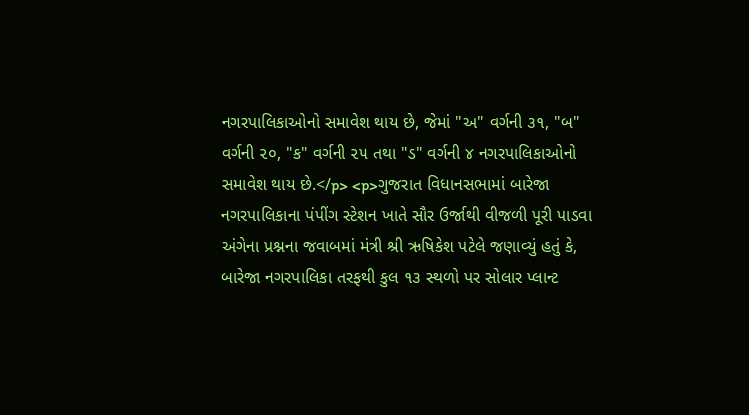નગરપાલિકાઓનો સમાવેશ થાય છે, જેમાં "અ" વર્ગની ૩૧, "બ" વર્ગની ૨૦, "ક" વર્ગની ૨૫ તથા "ડ" વર્ગની ૪ નગરપાલિકાઓનો સમાવેશ થાય છે.</p> <p>ગુજરાત વિધાનસભામાં બારેજા નગરપાલિકાના પંપીંગ સ્ટેશન ખાતે સૌર ઉર્જાથી વીજળી પૂરી પાડવા અંગેના પ્રશ્નના જવાબમાં મંત્રી શ્રી ઋષિકેશ પટેલે જણાવ્યું હતું કે, બારેજા નગરપાલિકા તરફથી કુલ ૧૩ સ્થળો પર સોલાર પ્લાન્ટ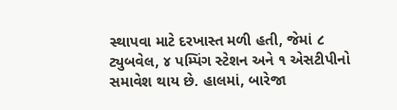સ્થાપવા માટે દરખાસ્ત મળી હતી, જેમાં ૮ ટ્યુબવેલ, ૪ પમ્પિંગ સ્ટેશન અને ૧ એસટીપીનો સમાવેશ થાય છે. હાલમાં, બારેજા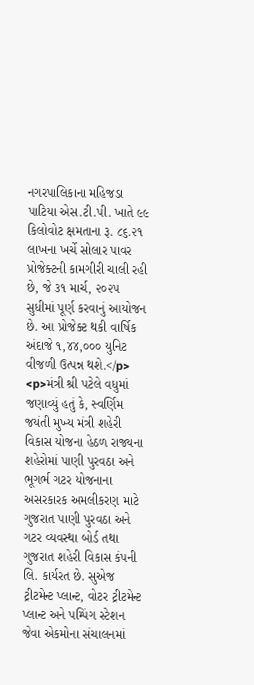નગરપાલિકાના મહિજડા પાટિયા એસ.ટી.પી. ખાતે ૯૯ કિલોવોટ ક્ષમતાના રૂ. ૮૬.૨૧ લાખના ખર્ચે સોલાર પાવર પ્રોજેક્ટની કામગીરી ચાલી રહી છે, જે ૩૧ માર્ચ, ૨૦૨૫ સુધીમાં પૂર્ણ કરવાનું આયોજન છે. આ પ્રોજેક્ટ થકી વાર્ષિક અંદાજે ૧,૪૪,૦૦૦ યુનિટ વીજળી ઉત્પન્ન થશે.</p> <p>મંત્રી શ્રી પટેલે વધુમાં જણાવ્યું હતું કે, સ્વર્ણિમ જયંતી મુખ્ય મંત્રી શહેરી વિકાસ યોજના હેઠળ રાજ્યના શહેરોમાં પાણી પુરવઠા અને ભૂગર્ભ ગટર યોજનાના અસરકારક અમલીકરણ માટે ગુજરાત પાણી પુરવઠા અને ગટર વ્યવસ્થા બોર્ડ તથા ગુજરાત શહેરી વિકાસ કંપની લિ. કાર્યરત છે. સુએજ ટ્રીટમેન્ટ પ્લાન્ટ, વોટર ટ્રીટમેન્ટ પ્લાન્ટ અને પમ્પિંગ સ્ટેશન જેવા એકમોના સંચાલનમાં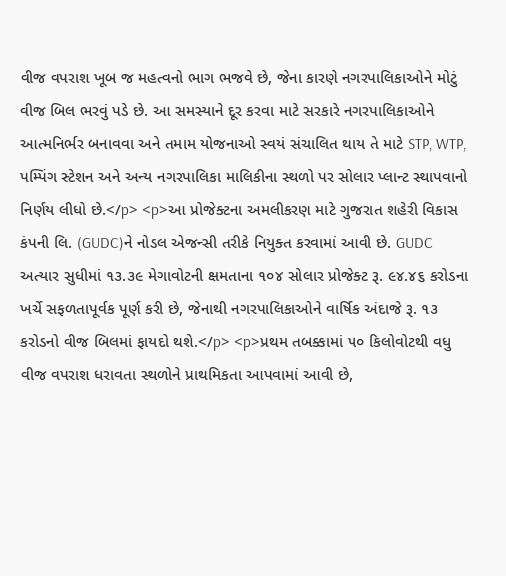વીજ વપરાશ ખૂબ જ મહત્વનો ભાગ ભજવે છે, જેના કારણે નગરપાલિકાઓને મોટું વીજ બિલ ભરવું પડે છે. આ સમસ્યાને દૂર કરવા માટે સરકારે નગરપાલિકાઓને આત્મનિર્ભર બનાવવા અને તમામ યોજનાઓ સ્વયં સંચાલિત થાય તે માટે STP, WTP, પમ્પિંગ સ્ટેશન અને અન્ય નગરપાલિકા માલિકીના સ્થળો પર સોલાર પ્લાન્ટ સ્થાપવાનો નિર્ણય લીધો છે.</p> <p>આ પ્રોજેક્ટના અમલીકરણ માટે ગુજરાત શહેરી વિકાસ કંપની લિ. (GUDC)ને નોડલ એજન્સી તરીકે નિયુક્ત કરવામાં આવી છે. GUDC અત્યાર સુધીમાં ૧૩.૩૯ મેગાવોટની ક્ષમતાના ૧૦૪ સોલાર પ્રોજેક્ટ રૂ. ૯૪.૪૬ કરોડના ખર્ચે સફળતાપૂર્વક પૂર્ણ કરી છે, જેનાથી નગરપાલિકાઓને વાર્ષિક અંદાજે રૂ. ૧૩ કરોડનો વીજ બિલમાં ફાયદો થશે.</p> <p>પ્રથમ તબક્કામાં ૫૦ કિલોવોટથી વધુ વીજ વપરાશ ધરાવતા સ્થળોને પ્રાથમિકતા આપવામાં આવી છે,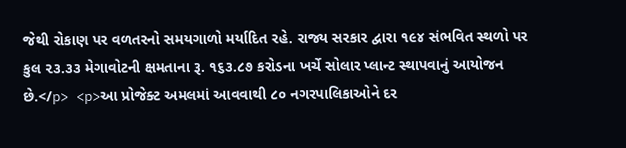જેથી રોકાણ પર વળતરનો સમયગાળો મર્યાદિત રહે. રાજ્ય સરકાર દ્વારા ૧૯૪ સંભવિત સ્થળો પર કુલ ૨૩.૩૩ મેગાવોટની ક્ષમતાના રૂ. ૧૬૩.૮૭ કરોડના ખર્ચે સોલાર પ્લાન્ટ સ્થાપવાનું આયોજન છે.</p> <p>આ પ્રોજેક્ટ અમલમાં આવવાથી ૮૦ નગરપાલિકાઓને દર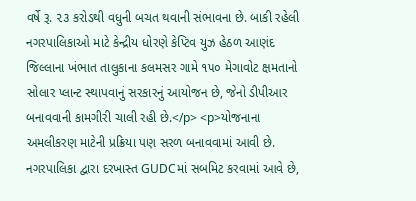વર્ષે રૂ. ૨૩ કરોડથી વધુની બચત થવાની સંભાવના છે. બાકી રહેલી નગરપાલિકાઓ માટે કેન્દ્રીય ધોરણે કેપ્ટિવ યુઝ હેઠળ આણંદ જિલ્લાના ખંભાત તાલુકાના કલમસર ગામે ૧૫૦ મેગાવોટ ક્ષમતાનો સોલાર પ્લાન્ટ સ્થાપવાનું સરકારનું આયોજન છે, જેનો ડીપીઆર બનાવવાની કામગીરી ચાલી રહી છે.</p> <p>યોજનાના અમલીકરણ માટેની પ્રક્રિયા પણ સરળ બનાવવામાં આવી છે. નગરપાલિકા દ્વારા દરખાસ્ત GUDCમાં સબમિટ કરવામાં આવે છે,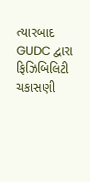ત્યારબાદ GUDC દ્વારા ફિઝિબિલિટી ચકાસણી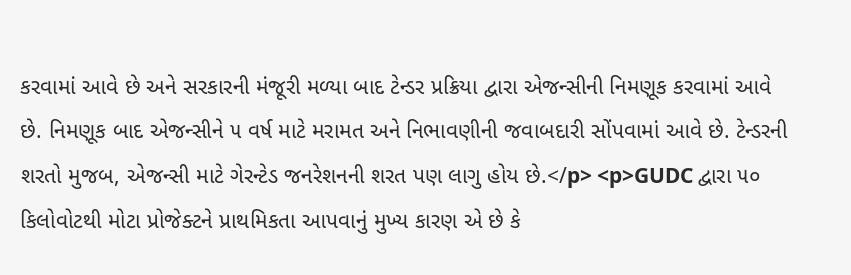કરવામાં આવે છે અને સરકારની મંજૂરી મળ્યા બાદ ટેન્ડર પ્રક્રિયા દ્વારા એજન્સીની નિમણૂક કરવામાં આવે છે. નિમણૂક બાદ એજન્સીને ૫ વર્ષ માટે મરામત અને નિભાવણીની જવાબદારી સોંપવામાં આવે છે. ટેન્ડરની શરતો મુજબ, એજન્સી માટે ગેરન્ટેડ જનરેશનની શરત પણ લાગુ હોય છે.</p> <p>GUDC દ્વારા ૫૦ કિલોવોટથી મોટા પ્રોજેક્ટને પ્રાથમિકતા આપવાનું મુખ્ય કારણ એ છે કે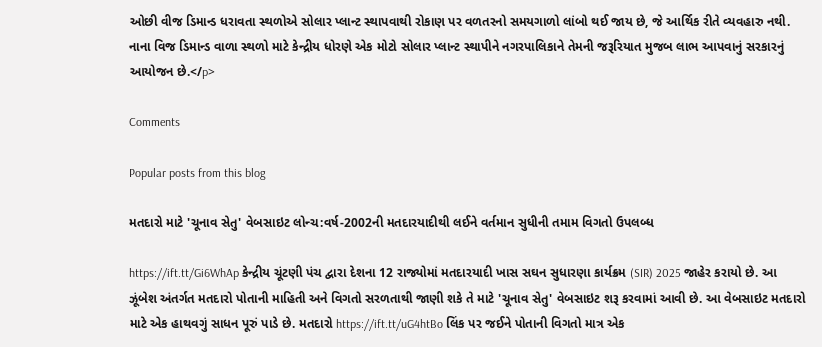ઓછી વીજ ડિમાન્ડ ધરાવતા સ્થળોએ સોલાર પ્લાન્ટ સ્થાપવાથી રોકાણ પર વળતરનો સમયગાળો લાંબો થઈ જાય છે, જે આર્થિક રીતે વ્યવહારુ નથી. નાના વિજ ડિમાન્ડ વાળા સ્થળો માટે કેન્દ્રીય ધોરણે એક મોટો સોલાર પ્લાન્ટ સ્થાપીને નગરપાલિકાને તેમની જરૂરિયાત મુજબ લાભ આપવાનું સરકારનું આયોજન છે.</p>

Comments

Popular posts from this blog

મતદારો માટે 'ચૂનાવ સેતુ' વેબસાઇટ લોન્ચ:વર્ષ-2002ની મતદારયાદીથી લઈને વર્તમાન સુધીની તમામ વિગતો ઉપલબ્ધ

https://ift.tt/Gi6WhAp કેન્દ્રીય ચૂંટણી પંચ દ્વારા દેશના 12 રાજ્યોમાં મતદારયાદી ખાસ સઘન સુધારણા કાર્યક્રમ (SIR) 2025 જાહેર કરાયો છે. આ ઝૂંબેશ અંતર્ગત મતદારો પોતાની માહિતી અને વિગતો સરળતાથી જાણી શકે તે માટે 'ચૂનાવ સેતુ' વેબસાઇટ શરૂ કરવામાં આવી છે. આ વેબસાઇટ મતદારો માટે એક હાથવગું સાધન પૂરું પાડે છે. મતદારો https://ift.tt/uG4htBo લિંક પર જઈને પોતાની વિગતો માત્ર એક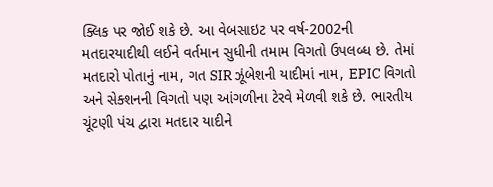ક્લિક પર જોઈ શકે છે. આ વેબસાઇટ પર વર્ષ-2002ની મતદારયાદીથી લઈને વર્તમાન સુધીની તમામ વિગતો ઉપલબ્ધ છે. તેમાં મતદારો પોતાનું નામ, ગત SIR ઝૂંબેશની યાદીમાં નામ, EPIC વિગતો અને સેક્શનની વિગતો પણ આંગળીના ટેરવે મેળવી શકે છે. ભારતીય ચૂંટણી પંચ દ્વારા મતદાર યાદીને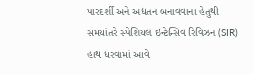પારદર્શી અને અદ્યતન બનાવવાના હેતુથી સમયાંતરે સ્પેશિયલ ઇન્ટેન્સિવ રિવિઝન (SIR) હાથ ધરવામાં આવે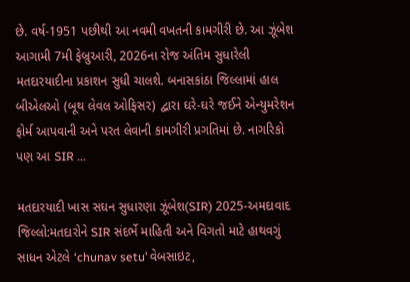છે. વર્ષ-1951 પછીથી આ નવમી વખતની કામગીરી છે. આ ઝૂંબેશ આગામી 7મી ફેબ્રુઆરી, 2026ના રોજ અંતિમ સુધારેલી મતદારયાદીના પ્રકાશન સુધી ચાલશે. બનાસકાંઠા જિલ્લામાં હાલ બીએલઓ (બૂથ લેવલ ઓફિસર) દ્વારા ઘરે-ઘરે જઈને એન્યુમરેશન ફોર્મ આપવાની અને પરત લેવાની કામગીરી પ્રગતિમાં છે. નાગરિકો પણ આ SIR ...

મતદારયાદી ખાસ સઘન સુધારણા ઝૂંબેશ(SIR) 2025-અમદાવાદ જિલ્લો:મતદારોને SIR સંદર્ભે માહિતી અને વિગતો માટે હાથવગું સાધન એટલે ‘chunav setu’ વેબસાઇટ,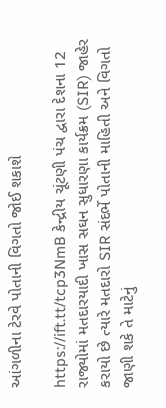આંગળીના ટેરવે પોતાની વિગતો જોઈ શકાશે

https://ift.tt/tcp3NmB કેન્દ્રીય ચૂંટણી પંચ દ્વારા દેશના 12 રાજ્યોમાં મતદારયાદી ખાસ સઘન સુધારણા કાર્યક્રમ (SIR) જાહેર કરાયો છે ત્યારે મતદારો SIR સંદર્ભે પોતાની માહિતી અને વિગતો જાણી શકે તે માટેનું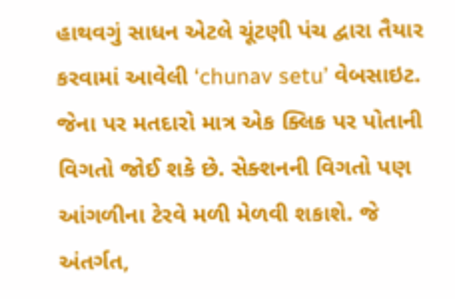હાથવગું સાધન એટલે ચૂંટણી પંચ દ્વારા તૈયાર કરવામાં આવેલી ‘chunav setu’ વેબસાઇટ. જેના પર મતદારો માત્ર એક ક્લિક પર પોતાની વિગતો જોઈ શકે છે. સેક્શનની વિગતો પણ આંગળીના ટેરવે મળી મેળવી શકાશે. જે અંતર્ગત,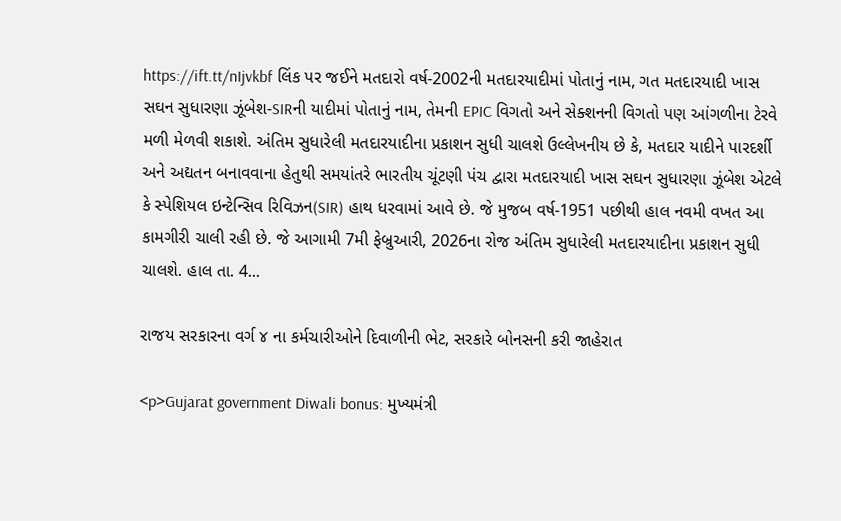https://ift.tt/nIjvkbf લિંક પર જઈને મતદારો વર્ષ-2002ની મતદારયાદીમાં પોતાનું નામ, ગત મતદારયાદી ખાસ સઘન સુધારણા ઝૂંબેશ-SIRની યાદીમાં પોતાનું નામ, તેમની EPIC વિગતો અને સેક્શનની વિગતો પણ આંગળીના ટેરવે મળી મેળવી શકાશે. અંતિમ સુધારેલી મતદારયાદીના પ્રકાશન સુધી ચાલશે ઉલ્લેખનીય છે કે, મતદાર યાદીને પારદર્શી અને અદ્યતન બનાવવાના હેતુથી સમયાંતરે ભારતીય ચૂંટણી પંચ દ્વારા મતદારયાદી ખાસ સઘન સુધારણા ઝૂંબેશ એટલે કે સ્પેશિયલ ઇન્ટેન્સિવ રિવિઝન(SIR) હાથ ધરવામાં આવે છે. જે મુજબ વર્ષ-1951 પછીથી હાલ નવમી વખત આ કામગીરી ચાલી રહી છે. જે આગામી 7મી ફેબ્રુઆરી, 2026ના રોજ અંતિમ સુધારેલી મતદારયાદીના પ્રકાશન સુધી ચાલશે. હાલ તા. 4...

રાજય સરકારના વર્ગ ૪ ના કર્મચારીઓને દિવાળીની ભેટ, સરકારે બોનસની કરી જાહેરાત

<p>Gujarat government Diwali bonus: મુખ્યમંત્રી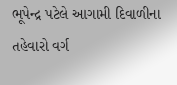ભૂપેન્દ્ર પટેલે આગામી દિવાળીના તહેવારો વર્ગ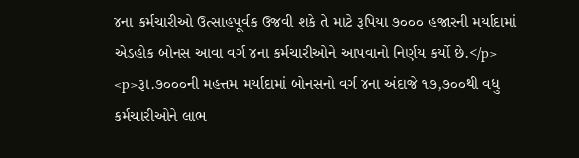૪ના કર્મચારીઓ ઉત્‍સાહપૂર્વક ઉજવી શકે તે માટે રૂપિયા ૭૦૦૦ હજારની મર્યાદામાં એડહોક બોનસ આવા વર્ગ ૪ના કર્મચારીઓને આપવાનો નિર્ણય કર્યો છે.</p> <p>રૂા.૭૦૦૦ની મહત્તમ મર્યાદામાં બોનસનો વર્ગ ૪ના અંદાજે ૧૭,૭૦૦થી વધુ કર્મચારીઓને લાભ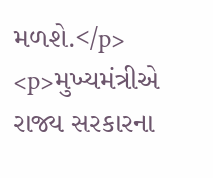મળશે.</p> <p>મુખ્યમંત્રીએ રાજ્ય સરકારના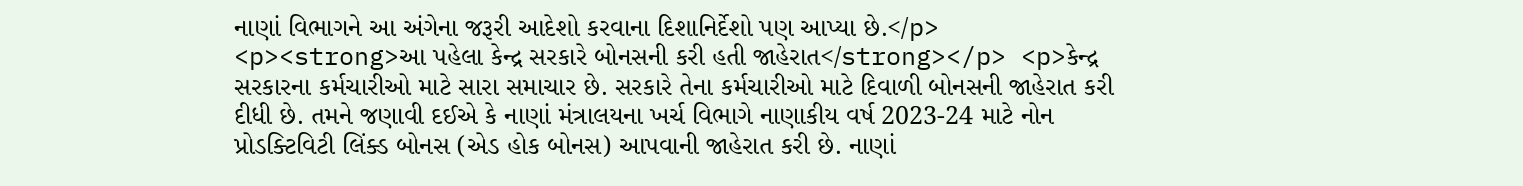નાણાં વિભાગને આ અંગેના જરૂરી આદેશો કરવાના દિશાનિર્દેશો પણ આપ્યા છે.</p> <p><strong>આ પહેલા કેન્દ્ર સરકારે બોનસની કરી હતી જાહેરાત</strong></p> <p>કેન્દ્ર સરકારના કર્મચારીઓ માટે સારા સમાચાર છે. સરકારે તેના કર્મચારીઓ માટે દિવાળી બોનસની જાહેરાત કરી દીધી છે. તમને જણાવી દઈએ કે નાણાં મંત્રાલયના ખર્ચ વિભાગે નાણાકીય વર્ષ 2023-24 માટે નોન પ્રોડક્ટિવિટી લિંક્ડ બોનસ (એડ હોક બોનસ) આપવાની જાહેરાત કરી છે. નાણાં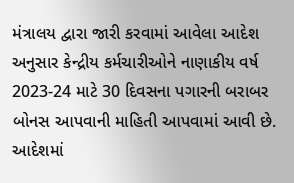મંત્રાલય દ્વારા જારી કરવામાં આવેલા આદેશ અનુસાર કેન્દ્રીય કર્મચારીઓને નાણાકીય વર્ષ 2023-24 માટે 30 દિવસના પગારની બરાબર બોનસ આપવાની માહિતી આપવામાં આવી છે. આદેશમાં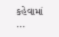કહેવામાં ...